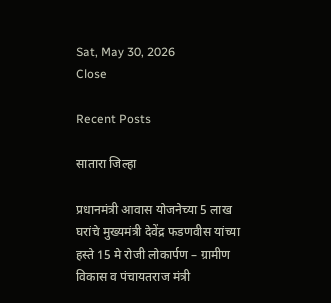Sat, May 30, 2026
Close

Recent Posts

सातारा जिल्हा

प्रधानमंत्री आवास योजनेच्या 5 लाख घरांचे मुख्यमंत्री देवेंद्र फडणवीस यांच्या हस्ते 15 मे रोजी लोकार्पण – ग्रामीण विकास व पंचायतराज मंत्री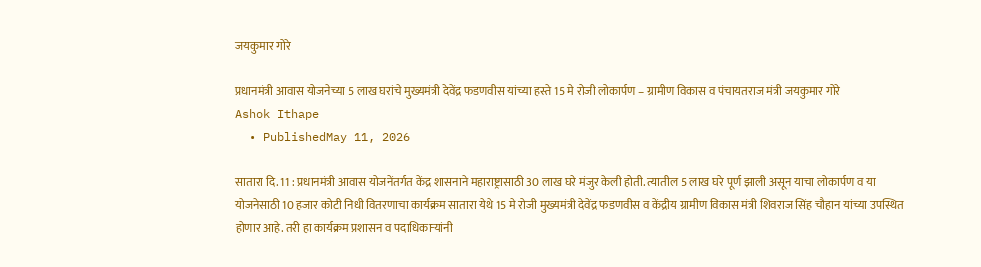जयकुमार गोरे

प्रधानमंत्री आवास योजनेच्या 5 लाख घरांचे मुख्यमंत्री देवेंद्र फडणवीस यांच्या हस्ते 15 मे रोजी लोकार्पण – ग्रामीण विकास व पंचायतराज मंत्री जयकुमार गोरे
Ashok Ithape
  • PublishedMay 11, 2026

सातारा दि. 11 : प्रधानमंत्री आवास योजनेंतर्गत केंद्र शासनाने महाराष्ट्रासाठी 30 लाख घरे मंजुर केली होती. त्यातील 5 लाख घरे पूर्ण झाली असून याचा लोकार्पण व या योजनेसाठी 10 हजार कोटी निधी वितरणाचा कार्यक्रम सातारा येथे 15 मे रोजी मुख्यमंत्री देवेंद्र फडणवीस व केंद्रीय ग्रामीण विकास मंत्री शिवराज सिंह चौहान यांच्या उपस्थित होणार आहे. तरी हा कार्यक्रम प्रशासन व पदाधिकाऱ्यांनी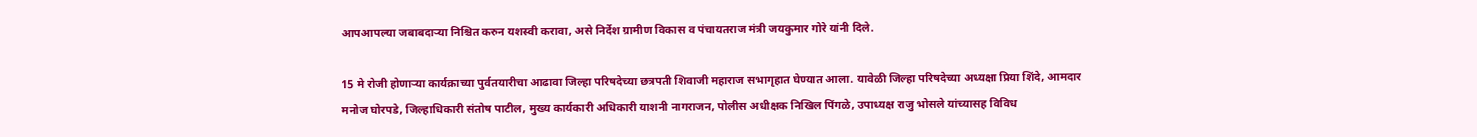आपआपल्या जबाबदाऱ्या निश्चित करुन यशस्वी करावा, असे निर्देश ग्रामीण विकास व पंचायतराज मंत्री जयकुमार गोरे यांनी दिले.

15 मे रोजी होणाऱ्या कार्यक्राच्या पुर्वतयारीचा आढावा जिल्हा परिषदेच्या छत्रपती शिवाजी महाराज सभागृहात घेण्यात आला. यावेळी जिल्हा परिषदेच्या अध्यक्षा प्रिया शिंदे, आमदार मनोज घोरपडे, जिल्हाधिकारी संतोष पाटील, मुख्य कार्यकारी अधिकारी याशनी नागराजन, पोलीस अधीक्षक निखिल पिंगळे, उपाध्यक्ष राजु भोसले यांच्यासह विविध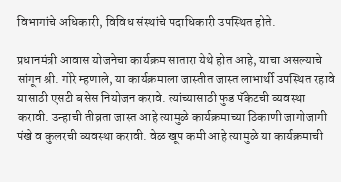विभागांचे अधिकारी, विविध संस्थांचे पदाधिकारी उपस्थित होते.

प्रधानमंत्री आवास योजनेचा कार्यक्रम सातारा येथे होत आहे, याचा असल्याचे सांगून श्री. गोरे म्हणाले, या कार्यक्रमाला जास्तीत जास्त लाभार्थी उपस्थित रहावे यासाठी एसटी बसेस नियोजन करावे. त्यांच्यासाठी फुड पॅकेटची व्यवस्था करावी. उन्हाची तीव्रता जास्त आहे त्यामुळे कार्यक्रमाच्या ठिकाणी जागोजागी पंखे व कुलरची व्यवस्था करावी. वेळ खूप कमी आहे त्यामुळे या कार्यक्रमाची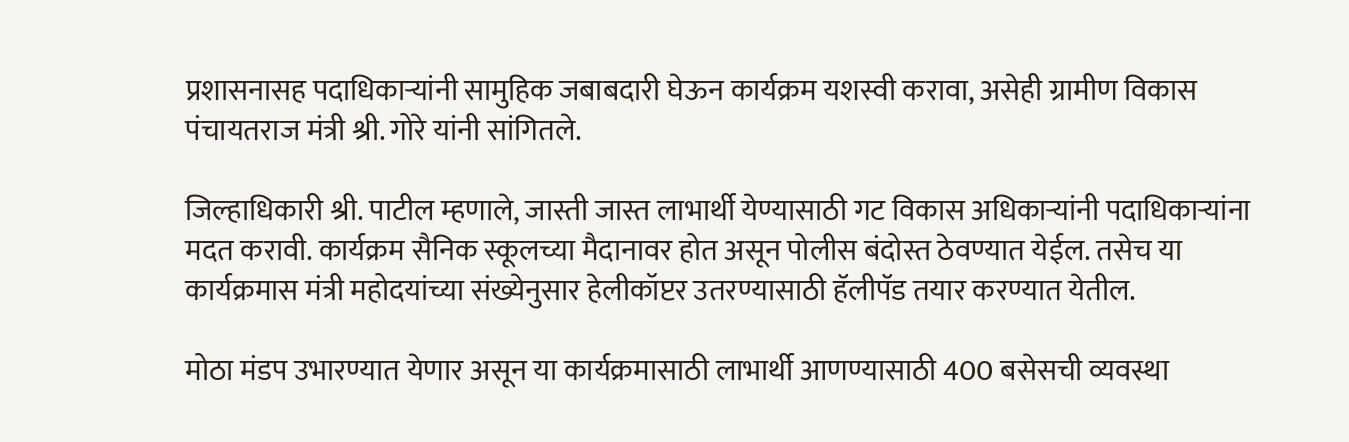प्रशासनासह पदाधिकाऱ्यांनी सामुहिक जबाबदारी घेऊन कार्यक्रम यशस्वी करावा, असेही ग्रामीण विकास पंचायतराज मंत्री श्री. गोरे यांनी सांगितले.

जिल्हाधिकारी श्री. पाटील म्हणाले, जास्ती जास्त लाभार्थी येण्यासाठी गट विकास अधिकाऱ्यांनी पदाधिकाऱ्यांना मदत करावी. कार्यक्रम सैनिक स्कूलच्या मैदानावर होत असून पोलीस बंदोस्त ठेवण्यात येईल. तसेच या कार्यक्रमास मंत्री महोदयांच्या संख्येनुसार हेलीकॉप्टर उतरण्यासाठी हॅलीपॅड तयार करण्यात येतील.

मोठा मंडप उभारण्यात येणार असून या कार्यक्रमासाठी लाभार्थी आणण्यासाठी 400 बसेसची व्यवस्था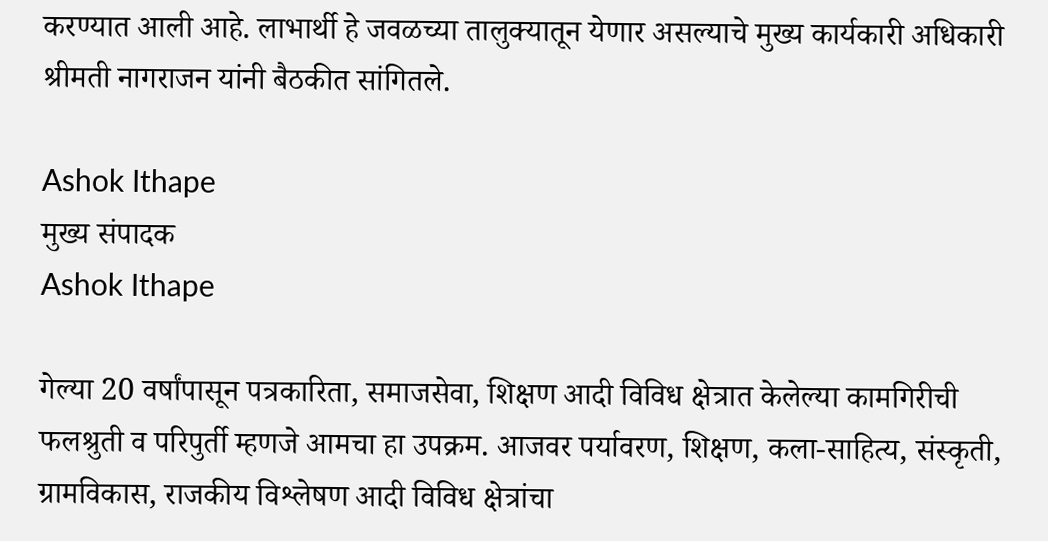करण्यात आली आहे. लाभार्थी हे जवळच्या तालुक्यातून येणार असल्याचे मुख्य कार्यकारी अधिकारी श्रीमती नागराजन यांनी बैठकीत सांगितले.

Ashok Ithape
मुख्य संपादक
Ashok Ithape

गेल्या 20 वर्षांपासून पत्रकारिता, समाजसेवा, शिक्षण आदी विविध क्षेत्रात केलेल्या कामगिरीची फलश्रुती व परिपुर्ती म्हणजे आमचा हा उपक्रम. आजवर पर्यावरण, शिक्षण, कला-साहित्य, संस्कृती, ग्रामविकास, राजकीय विश्लेषण आदी विविध क्षेत्रांचा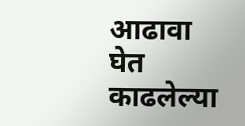आढावा घेत काढलेल्या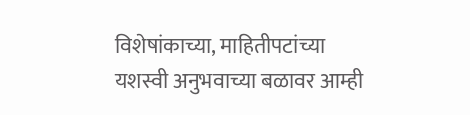विशेषांकाच्या, माहितीपटांच्या यशस्वी अनुभवाच्या बळावर आम्ही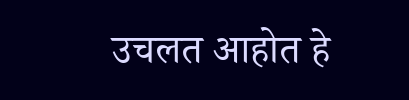उचलत आहोत हे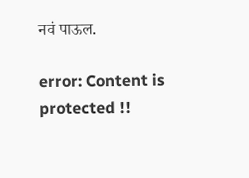नवं पाऊल.

error: Content is protected !!